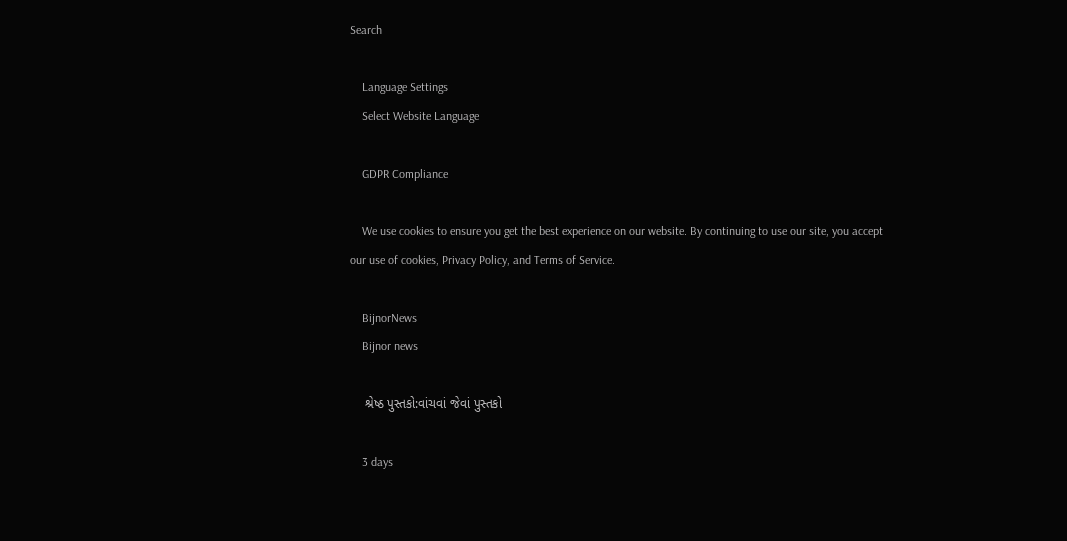Search

    Language Settings
    Select Website Language

    GDPR Compliance

    We use cookies to ensure you get the best experience on our website. By continuing to use our site, you accept our use of cookies, Privacy Policy, and Terms of Service.

    BijnorNews
    Bijnor news

    શ્રેષ્ઠ પુસ્તકો:વાંચવાં જેવાં પુસ્તકો

    3 days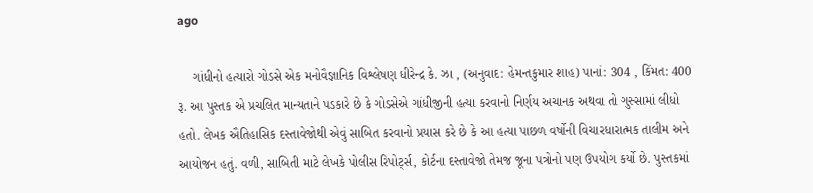ago

    ગાંધીનો હત્યારો ગોડસે એક મનોવૈજ્ઞાનિક વિશ્લેષણ ધીરેન્દ્ર કે. ઝા , (અનુવાદ: હેમન્તકુમાર શાહ) પાનાં: 304 , કિંમત: 400 રૂ. આ પુસ્તક એ પ્રચલિત માન્યતાને પડકારે છે કે ગોડસેએ ગાંધીજીની હત્યા કરવાનો નિર્ણય અચાનક અથવા તો ગુસ્સામાં લીધો હતો. લેખક ઐતિહાસિક દસ્તાવેજોથી એવું સાબિત કરવાનો પ્રયાસ કરે છે કે આ હત્યા પાછળ વર્ષોની વિચારધારાત્મક તાલીમ અને આયોજન હતું. વળી, સાબિતી માટે લેખકે પોલીસ રિપોર્ટ્સ, કોર્ટના દસ્તાવેજો તેમજ જૂના પત્રોનો પણ ઉપયોગ કર્યો છે. પુસ્તકમાં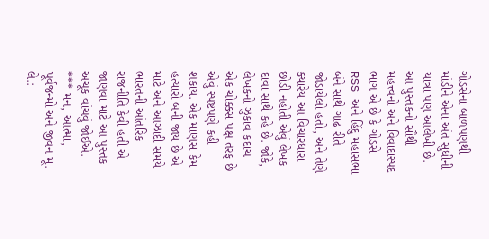ગોડસેના બાળપણથી માંડીને એના અંત સુધીની યાત્રા પણ આલેખી છે. આ પુસ્તકનો સૌથી મહત્ત્વનો અને વિવાદાસ્પદ ભાગ એ છે કે ગોડસે RSS અને હિંદુ મહાસભા બંને સાથે ગાઢ રીતે જોડાયેલો હતો, અને તેણે ક્યારેય આ વિચારધારા છોડી નહોતી એવું લેખક દાવા સાથે કહે છે. જોકે, લેખકનો ઝુકાવ કદાચ એક ચોક્કસ પક્ષ તરફ છે એવું સ્પષ્ટપણે કહી શકાય. એક માણસ કેમ હત્યારો બની જાય છે એ માટે અને આઝાદી સમયે ભારતની આંતરિક રાજનીતિ કેવી હતી એ જાણવા માટે આ પુસ્તક અચૂક વાંચવું જોઈએ. *** મન, આત્મા, પૂર્વજન્મો અને જીવન મૂ. લે.: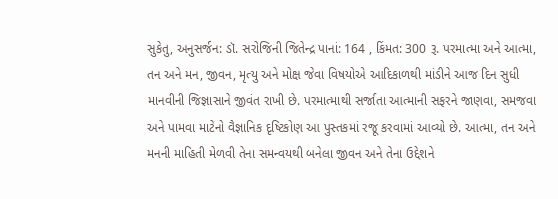સુકેતુ, અનુસર્જન: ડૉ. સરોજિની જિતેન્દ્ર પાનાં: 164 , કિંમત: 300 રૂ. પરમાત્મા અને આત્મા, તન અને મન, જીવન, મૃત્યુ અને મોક્ષ જેવા વિષયોએ આદિકાળથી માંડીને આજ દિન સુધી માનવીની જિજ્ઞાસાને જીવંત રાખી છે. પરમાત્માથી સર્જાતા આત્માની સફરને જાણવા, સમજવા અને પામવા માટેનો વૈજ્ઞાનિક દૃષ્ટિકોણ આ પુસ્તકમાં રજૂ કરવામાં આવ્યો છે. આત્મા, તન અને મનની માહિતી મેળવી તેના સમન્વયથી બનેલા જીવન અને તેના ઉદ્દેશને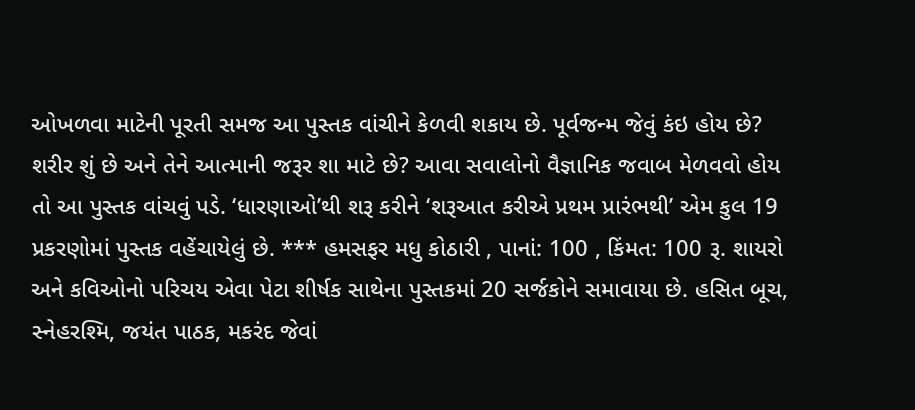ઓખળવા માટેની પૂરતી સમજ આ પુસ્તક વાંચીને કેળવી શકાય છે. પૂર્વજન્મ જેવું કંઇ હોય છે? શરીર શું છે અને તેને આત્માની જરૂર શા માટે છે? આવા સવાલોનો વૈજ્ઞાનિક જવાબ મેળવવો હોય તો આ પુસ્તક વાંચવું પડે. ‘ધારણાઓ’થી શરૂ કરીને ‘શરૂઆત કરીએ પ્રથમ પ્રારંભથી’ એમ કુલ 19 પ્રકરણોમાં પુસ્તક વહેંચાયેલું છે. *** હમસફર મધુ કોઠારી , પાનાં: 100 , કિંમત: 100 રૂ. શાયરો અને કવિઓનો પરિચય એવા પેટા શીર્ષક સાથેના પુસ્તકમાં 20 સર્જકોને સમાવાયા છે. હસિત બૂચ, સ્નેહરશ્મિ, જયંત પાઠક, મકરંદ જેવાં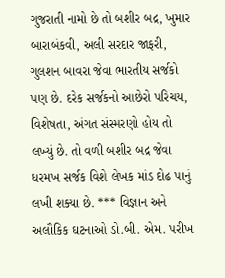ગુજરાતી નામો છે તો બશીર બદ્ર, ખુમાર બારાબંકવી, અલી સરદાર જાફરી, ગુલશન બાવરા જેવા ભારતીય સર્જકો પણ છે. દરેક સર્જકનો આછેરો પરિચય, વિશેષતા, અંગત સંસ્મરણો હોય તો લખ્યું છે. તો વળી બશીર બદ્ર જેવા ધરમખ સર્જક વિશે લેખક માંડ દોઢ પાનું લખી શક્યા છે. *** વિજ્ઞાન અને અલૌકિક ઘટનાઓ ડો.બી. એમ. પરીખ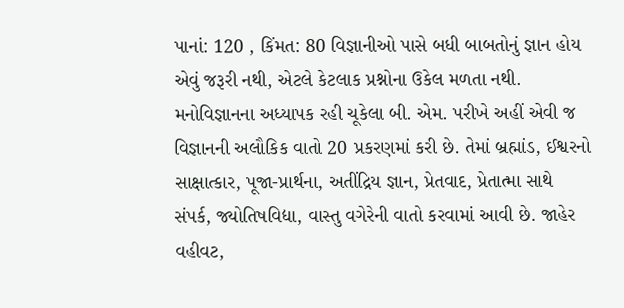પાનાં: 120 , કિંમત: 80 વિજ્ઞાનીઓ પાસે બધી બાબતોનું જ્ઞાન હોય એવું જરૂરી નથી, એટલે કેટલાક પ્રશ્નોના ઉકેલ મળતા નથી. મનોવિજ્ઞાનના અધ્યાપક રહી ચૂકેલા બી. એમ. પરીખે અહીં એવી જ વિજ્ઞાનની અલૌકિક વાતો 20 પ્રકરણમાં કરી છે. તેમાં બ્રહ્માંડ, ઈશ્વરનો સાક્ષાત્કાર, પૂજા-પ્રાર્થના, અતીંદ્રિય જ્ઞાન, પ્રેતવાદ, પ્રેતાત્મા સાથે સંપર્ક, જ્યોતિષવિદ્યા, વાસ્તુ વગેરેની વાતો કરવામાં આવી છે. જાહેર વહીવટ,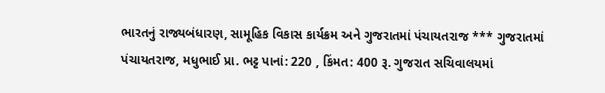ભારતનું રાજ્યબંધારણ, સામૂહિક વિકાસ કાર્યક્રમ અને ગુજરાતમાં પંચાયતરાજ *** ગુજરાતમાં પંચાયતરાજ, મધુભાઈ પ્રા. ભટ્ટ પાનાં: 220 , કિંમત: 400 રૂ. ગુજરાત સચિવાલયમાં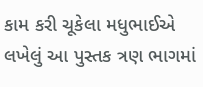કામ કરી ચૂકેલા મધુભાઈએ લખેલું આ પુસ્તક ત્રણ ભાગમાં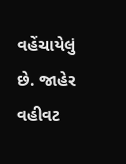વહેંચાયેલું છે. જાહેર વહીવટ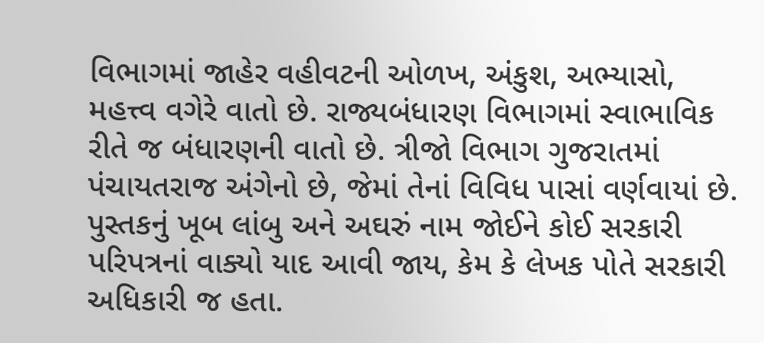વિભાગમાં જાહેર વહીવટની ઓળખ, અંકુશ, અભ્યાસો, મહત્ત્વ વગેરે વાતો છે. રાજ્યબંધારણ વિભાગમાં સ્વાભાવિક રીતે જ બંધારણની વાતો છે. ત્રીજો વિભાગ ગુજરાતમાં પંચાયતરાજ અંગેનો છે, જેમાં તેનાં વિવિધ પાસાં વર્ણવાયાં છે. પુસ્તકનું ખૂબ લાંબુ અને અઘરું નામ જોઈને કોઈ સરકારી પરિપત્રનાં વાક્યો યાદ આવી જાય, કેમ કે લેખક પોતે સરકારી અધિકારી જ હતા.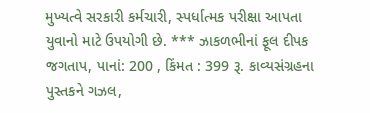મુખ્યત્વે સરકારી કર્મચારી, સ્પર્ધાત્મક પરીક્ષા આપતા યુવાનો માટે ઉપયોગી છે. *** ઝાકળભીનાં ફૂલ દીપક જગતાપ, પાનાં: 200 , કિંમત : 399 રૂ. કાવ્યસંગ્રહના પુસ્તકને ગઝલ,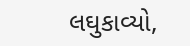લઘુકાવ્યો,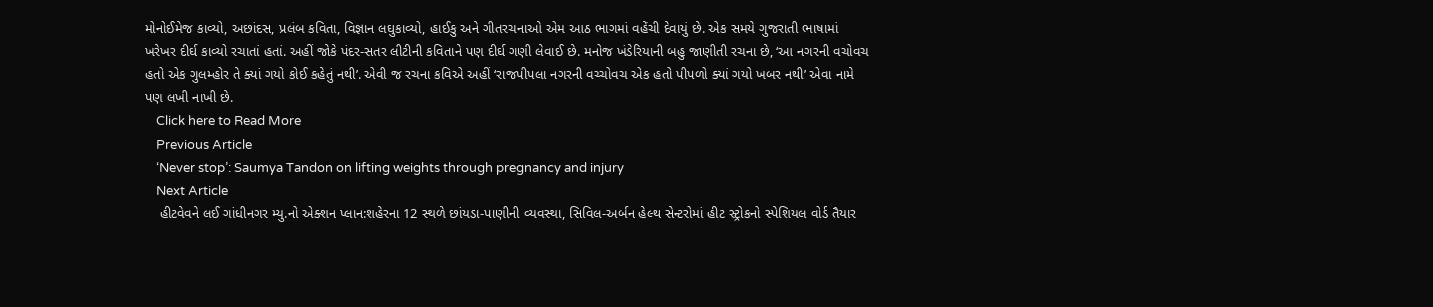મોનોઈમેજ કાવ્યો, અછાંદસ, પ્રલંબ કવિતા, વિજ્ઞાન લઘુકાવ્યો, હાઈકુ અને ગીતરચનાઓ એમ આઠ ભાગમાં વહેંચી દેવાયું છે. એક સમયે ગુજરાતી ભાષામાં ખરેખર દીર્ઘ કાવ્યો રચાતાં હતાં. અહીં જોકે પંદર-સતર લીટીની કવિતાને પણ દીર્ઘ ગણી લેવાઈ છે. મનોજ ખંડેરિયાની બહુ જાણીતી રચના છે, ‘આ નગરની વચોવચ હતો એક ગુલમ્હોર તે ક્યાં ગયો કોઈ કહેતું નથી’. એવી જ રચના કવિએ અહીં ‘રાજપીપલા નગરની વચ્ચોવચ એક હતો પીપળો ક્યાં ગયો ખબર નથી’ એવા નામે પણ લખી નાખી છે.
    Click here to Read More
    Previous Article
    ‘Never stop’: Saumya Tandon on lifting weights through pregnancy and injury
    Next Article
    હીટવેવને લઈ ગાંધીનગર મ્યુ.નો એક્શન પ્લાન:શહેરના 12 સ્થળે છાંયડા-પાણીની વ્યવસ્થા, સિવિલ-અર્બન હેલ્થ સેન્ટરોમાં હીટ સ્ટ્રોકનો સ્પેશિયલ વોર્ડ તૈયાર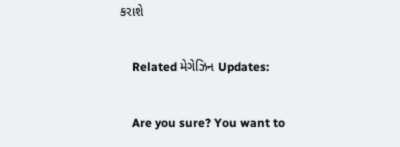કરાશે

    Related મેગેઝિન Updates:

    Are you sure? You want to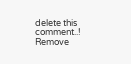delete this comment..! Remove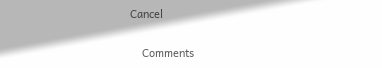Cancel

    Comments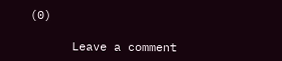(0)

      Leave a comment